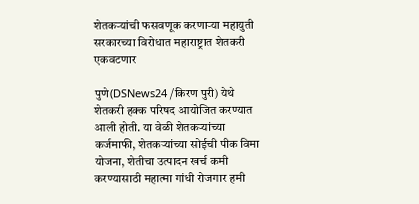शेतकऱ्यांची फसवणूक करणाऱ्या महायुती सरकारच्या विरोधात महाराष्ट्रात शेतकरी एकवटणार

पुणे(DSNews24 /किरण पुरी) येथे शेतकरी हक्क परिषद आयोजित करण्यात आली होती. या वेळी शेतकऱ्यांच्या कर्जमाफी, शेतकऱ्यांच्या सोईची पीक विमा योजना, शेतीचा उत्पादन खर्च कमी करण्यासाठी महात्मा गांधी रोजगार हमी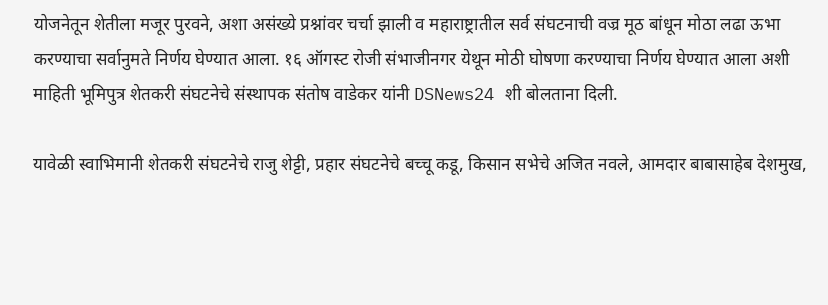योजनेतून शेतीला मजूर पुरवने, अशा असंख्ये प्रश्नांवर चर्चा झाली व महाराष्ट्रातील सर्व संघटनाची वज्र मूठ बांधून मोठा लढा ऊभा करण्याचा सर्वानुमते निर्णय घेण्यात आला. १६ ऑगस्ट रोजी संभाजीनगर येथून मोठी घोषणा करण्याचा निर्णय घेण्यात आला अशी माहिती भूमिपुत्र शेतकरी संघटनेचे संस्थापक संतोष वाडेकर यांनी DSNews24 शी बोलताना दिली.

यावेळी स्वाभिमानी शेतकरी संघटनेचे राजु शेट्टी, प्रहार संघटनेचे बच्चू कडू, किसान सभेचे अजित नवले, आमदार बाबासाहेब देशमुख,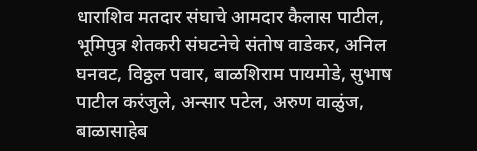धाराशिव मतदार संघाचे आमदार कैलास पाटील, भूमिपुत्र शेतकरी संघटनेचे संतोष वाडेकर, अनिल घनवट, विठ्ठल पवार, बाळशिराम पायमोडे, सुभाष पाटील करंजुले, अन्सार पटेल, अरुण वाळुंज, बाळासाहेब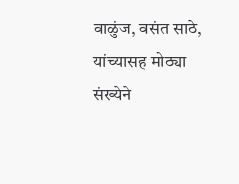वाळुंज, वसंत साठे, यांच्यासह मोठ्या संख्येने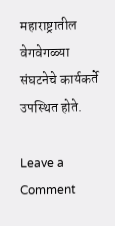महाराष्ट्रातील वेगवेगळ्या संघटनेचे कार्यकर्ते उपस्थित होते.

Leave a Comment